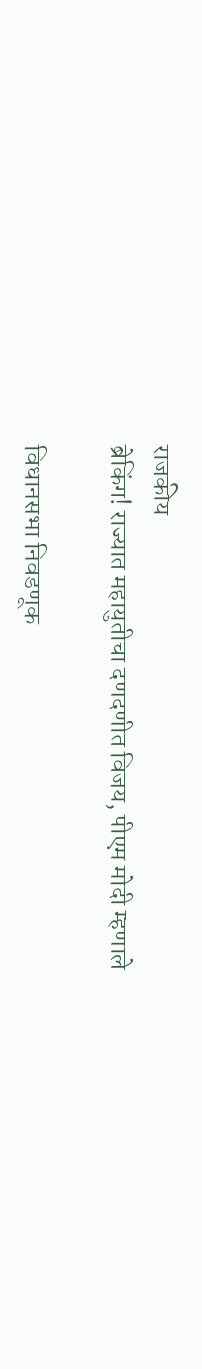राजकीय
ब्रेकिंग! राज्यात महायुतीचा दणदणीत विजय, पीएम मोदी म्हणाले

विधानसभा निवडणूक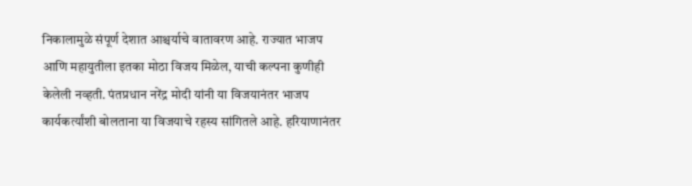निकालामुळे संपूर्ण देशात आश्चर्याचे वातावरण आहे. राज्यात भाजप आणि महायुतीला इतका मोठा विजय मिळेल, याची कल्पना कुणीही केलेली नव्हती. पंतप्रधान नरेंद्र मोदी यांनी या विजयानंतर भाजप कार्यकर्त्यांशी बोलताना या विजयाचे रहस्य सांगितले आहे. हरियाणानंतर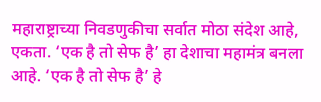महाराष्ट्राच्या निवडणुकीचा सर्वात मोठा संदेश आहे, एकता. ‘एक है तो सेफ है’ हा देशाचा महामंत्र बनला आहे. ‘एक है तो सेफ है’ हे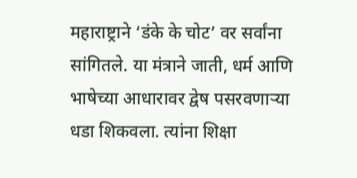महाराष्ट्राने ‘डंके के चोट’ वर सर्वांना सांगितले. या मंत्राने जाती, धर्म आणि भाषेच्या आधारावर द्वेष पसरवणाऱ्या धडा शिकवला. त्यांना शिक्षा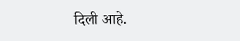दिली आहे.